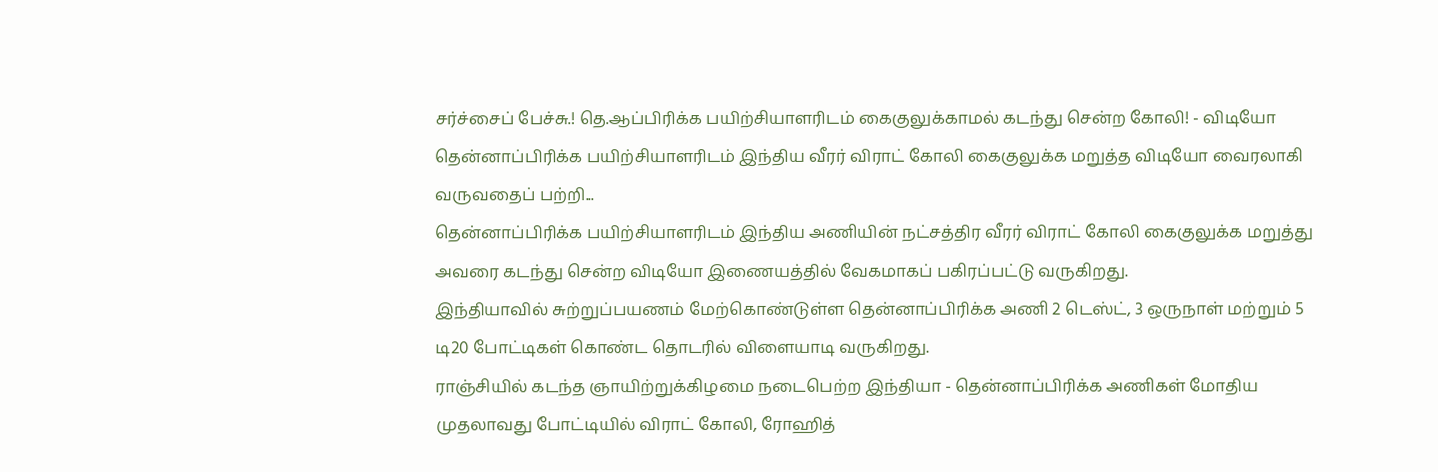சர்ச்சைப் பேச்சு.! தெ.ஆப்பிரிக்க பயிற்சியாளரிடம் கைகுலுக்காமல் கடந்து சென்ற கோலி! - விடியோ
தென்னாப்பிரிக்க பயிற்சியாளரிடம் இந்திய வீரர் விராட் கோலி கைகுலுக்க மறுத்த விடியோ வைரலாகி வருவதைப் பற்றி...
தென்னாப்பிரிக்க பயிற்சியாளரிடம் இந்திய அணியின் நட்சத்திர வீரர் விராட் கோலி கைகுலுக்க மறுத்து அவரை கடந்து சென்ற விடியோ இணையத்தில் வேகமாகப் பகிரப்பட்டு வருகிறது.
இந்தியாவில் சுற்றுப்பயணம் மேற்கொண்டுள்ள தென்னாப்பிரிக்க அணி 2 டெஸ்ட், 3 ஒருநாள் மற்றும் 5 டி20 போட்டிகள் கொண்ட தொடரில் விளையாடி வருகிறது.
ராஞ்சியில் கடந்த ஞாயிற்றுக்கிழமை நடைபெற்ற இந்தியா - தென்னாப்பிரிக்க அணிகள் மோதிய முதலாவது போட்டியில் விராட் கோலி, ரோஹித்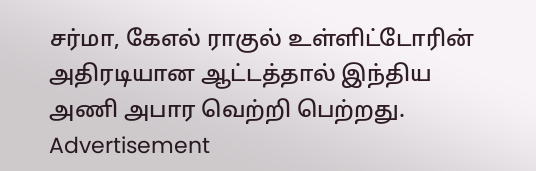சர்மா, கேஎல் ராகுல் உள்ளிட்டோரின் அதிரடியான ஆட்டத்தால் இந்திய அணி அபார வெற்றி பெற்றது.
Advertisement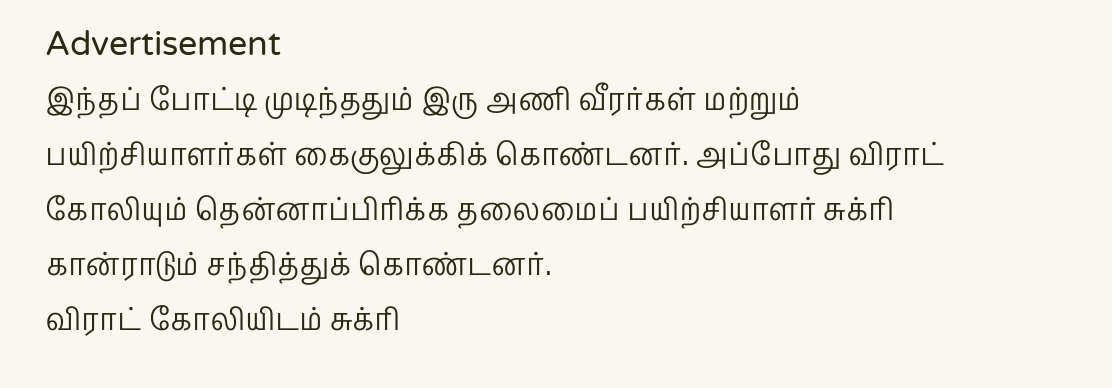Advertisement
இந்தப் போட்டி முடிந்ததும் இரு அணி வீரர்கள் மற்றும் பயிற்சியாளர்கள் கைகுலுக்கிக் கொண்டனர். அப்போது விராட் கோலியும் தென்னாப்பிரிக்க தலைமைப் பயிற்சியாளர் சுக்ரி கான்ராடும் சந்தித்துக் கொண்டனர்.
விராட் கோலியிடம் சுக்ரி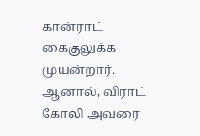கான்ராட் கைகுலுக்க முயன்றார். ஆனால், விராட் கோலி அவரை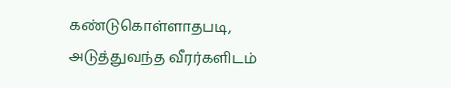கண்டுகொள்ளாதபடி, அடுத்துவந்த வீரர்களிடம்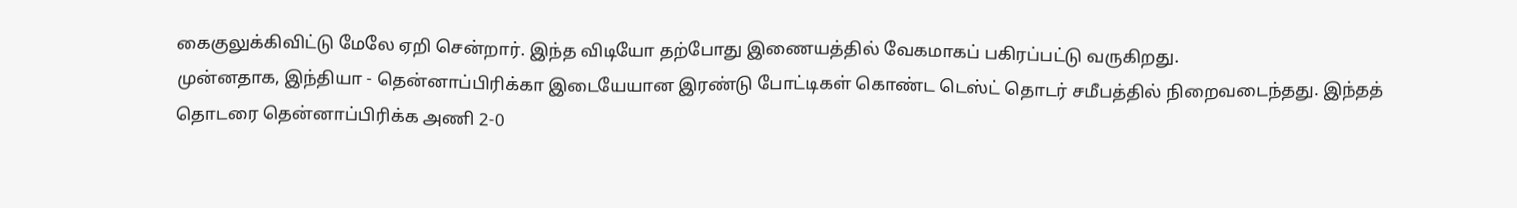கைகுலுக்கிவிட்டு மேலே ஏறி சென்றார். இந்த விடியோ தற்போது இணையத்தில் வேகமாகப் பகிரப்பட்டு வருகிறது.
முன்னதாக, இந்தியா - தென்னாப்பிரிக்கா இடையேயான இரண்டு போட்டிகள் கொண்ட டெஸ்ட் தொடர் சமீபத்தில் நிறைவடைந்தது. இந்தத் தொடரை தென்னாப்பிரிக்க அணி 2-0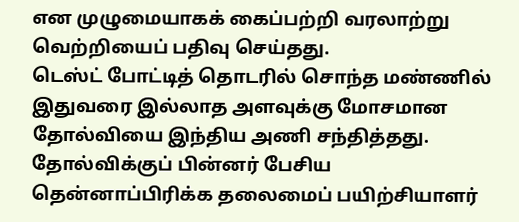என முழுமையாகக் கைப்பற்றி வரலாற்று வெற்றியைப் பதிவு செய்தது.
டெஸ்ட் போட்டித் தொடரில் சொந்த மண்ணில் இதுவரை இல்லாத அளவுக்கு மோசமான தோல்வியை இந்திய அணி சந்தித்தது. தோல்விக்குப் பின்னர் பேசிய தென்னாப்பிரிக்க தலைமைப் பயிற்சியாளர்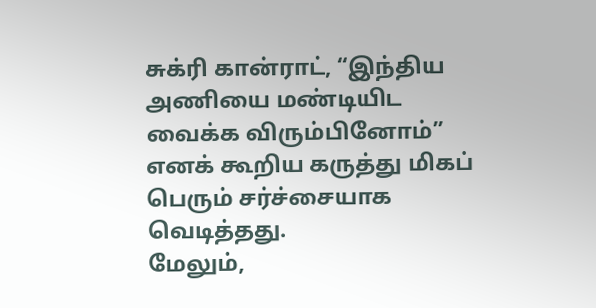சுக்ரி கான்ராட், “இந்திய அணியை மண்டியிட வைக்க விரும்பினோம்” எனக் கூறிய கருத்து மிகப் பெரும் சர்ச்சையாக வெடித்தது.
மேலும்,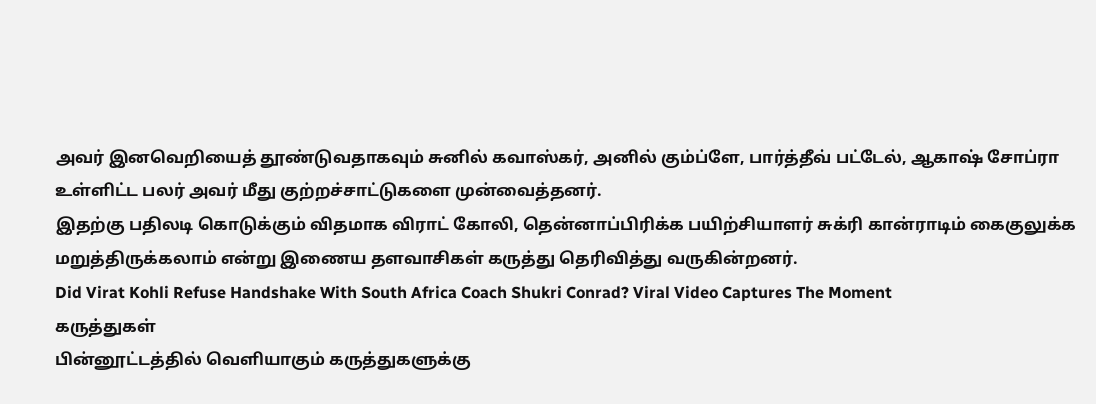அவர் இனவெறியைத் தூண்டுவதாகவும் சுனில் கவாஸ்கர், அனில் கும்ப்ளே, பார்த்தீவ் பட்டேல், ஆகாஷ் சோப்ரா உள்ளிட்ட பலர் அவர் மீது குற்றச்சாட்டுகளை முன்வைத்தனர்.
இதற்கு பதிலடி கொடுக்கும் விதமாக விராட் கோலி, தென்னாப்பிரிக்க பயிற்சியாளர் சுக்ரி கான்ராடிம் கைகுலுக்க மறுத்திருக்கலாம் என்று இணைய தளவாசிகள் கருத்து தெரிவித்து வருகின்றனர்.
Did Virat Kohli Refuse Handshake With South Africa Coach Shukri Conrad? Viral Video Captures The Moment
கருத்துகள்
பின்னூட்டத்தில் வெளியாகும் கருத்துகளுக்கு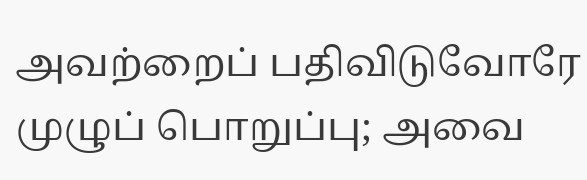அவற்றைப் பதிவிடுவோரே முழுப் பொறுப்பு; அவை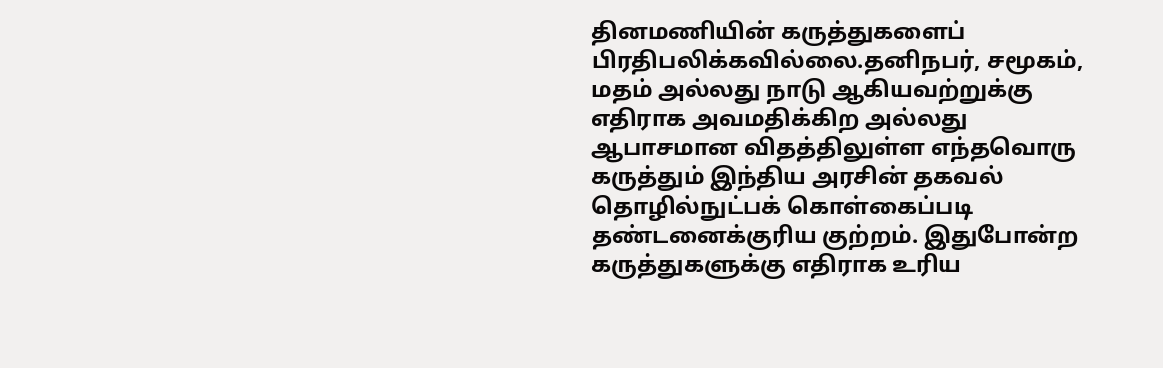தினமணியின் கருத்துகளைப் பிரதிபலிக்கவில்லை.தனிநபர், சமூகம், மதம் அல்லது நாடு ஆகியவற்றுக்கு எதிராக அவமதிக்கிற அல்லது ஆபாசமான விதத்திலுள்ள எந்தவொரு கருத்தும் இந்திய அரசின் தகவல் தொழில்நுட்பக் கொள்கைப்படி தண்டனைக்குரிய குற்றம். இதுபோன்ற கருத்துகளுக்கு எதிராக உரிய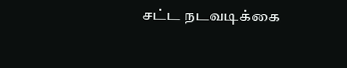சட்ட நடவடிக்கை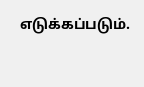எடுக்கப்படும்.